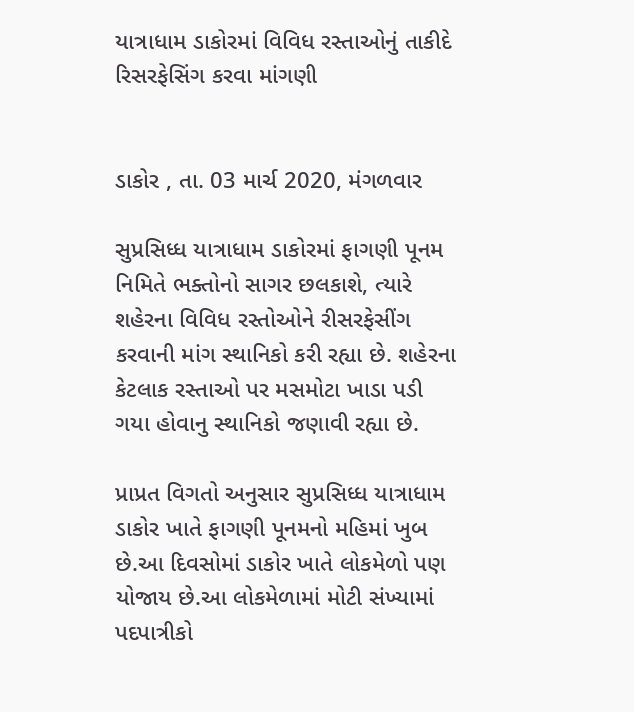યાત્રાધામ ડાકોરમાં વિવિધ રસ્તાઓનું તાકીદે રિસરફેસિંગ કરવા માંગણી


ડાકોર , તા. 03 માર્ચ 2020, મંગળવાર

સુપ્રસિધ્ધ યાત્રાધામ ડાકોરમાં ફાગણી પૂનમ નિમિતે ભક્તોનો સાગર છલકાશે, ત્યારે શહેરના વિવિધ રસ્તોઓને રીસરફેસીંગ કરવાની માંગ સ્થાનિકો કરી રહ્યા છે. શહેરના કેટલાક રસ્તાઓ પર મસમોટા ખાડા પડી ગયા હોવાનુ સ્થાનિકો જણાવી રહ્યા છે.

પ્રાપ્રત વિગતો અનુસાર સુપ્રસિધ્ધ યાત્રાધામ ડાકોર ખાતે ફાગણી પૂનમનો મહિમાં ખુબ છે.આ દિવસોમાં ડાકોર ખાતે લોકમેળો પણ યોજાય છે.આ લોકમેળામાં મોટી સંખ્યામાં પદપાત્રીકો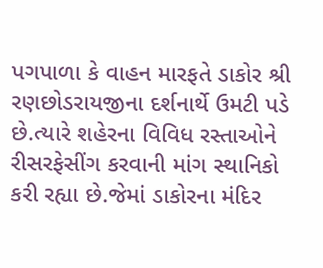પગપાળા કે વાહન મારફતે ડાકોર શ્રી રણછોડરાયજીના દર્શનાર્થે ઉમટી પડે છે.ત્યારે શહેરના વિવિધ રસ્તાઓને રીસરફેસીંગ કરવાની માંગ સ્થાનિકો કરી રહ્યા છે.જેમાં ડાકોરના મંદિર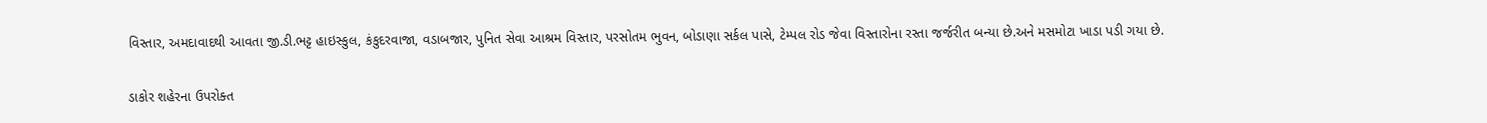વિસ્તાર, અમદાવાદથી આવતા જી.ડી.ભટ્ટ હાઇસ્કુલ, કંકુદરવાજા, વડાબજાર, પુનિત સેવા આશ્રમ વિસ્તાર, પરસોતમ ભુવન, બોડાણા સર્કલ પાસે, ટેમ્પલ રોડ જેવા વિસ્તારોના રસ્તા જર્જરીત બન્યા છે.અને મસમોટા ખાડા પડી ગયા છે.

ડાકોર શહેરના ઉપરોક્ત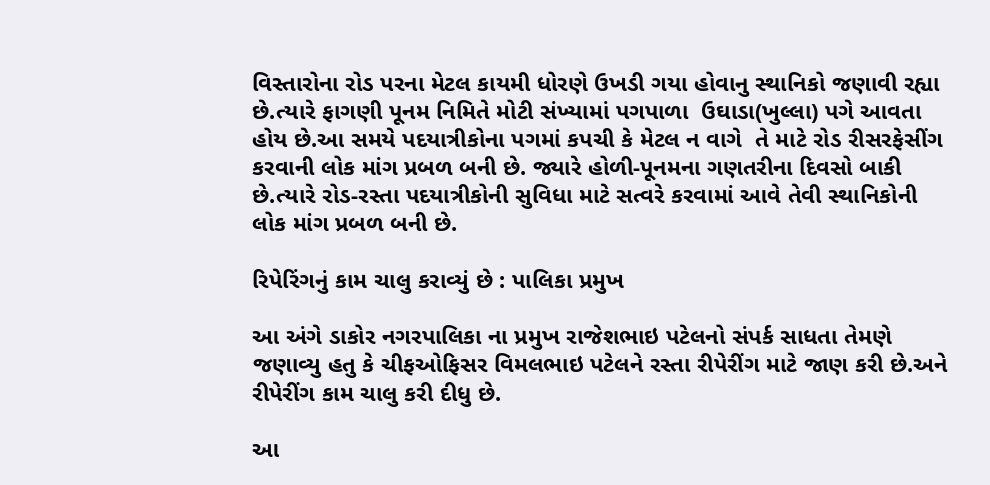વિસ્તારોના રોડ પરના મેટલ કાયમી ધોરણે ઉખડી ગયા હોવાનુ સ્થાનિકો જણાવી રહ્યા છે.ત્યારે ફાગણી પૂનમ નિમિતે મોટી સંખ્યામાં પગપાળા  ઉઘાડા(ખુલ્લા) પગે આવતા હોય છે.આ સમયે પદયાત્રીકોના પગમાં કપચી કે મેટલ ન વાગે  તે માટે રોડ રીસરફેસીંગ કરવાની લોક માંગ પ્રબળ બની છે. જ્યારે હોળી-પૂનમના ગણતરીના દિવસો બાકી છે.ત્યારે રોડ-રસ્તા પદયાત્રીકોની સુવિધા માટે સત્વરે કરવામાં આવે તેવી સ્થાનિકોની લોક માંગ પ્રબળ બની છે.

રિપેરિંગનું કામ ચાલુ કરાવ્યું છે : પાલિકા પ્રમુખ

આ અંગે ડાકોર નગરપાલિકા ના પ્રમુખ રાજેશભાઇ પટેલનો સંપર્ક સાધતા તેમણે જણાવ્યુ હતુ કે ચીફઓફિસર વિમલભાઇ પટેલને રસ્તા રીપેરીંગ માટે જાણ કરી છે.અને રીપેરીંગ કામ ચાલુ કરી દીધુ છે.

આ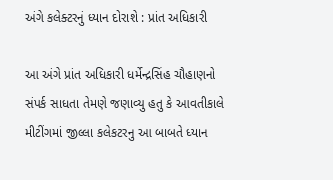અંગે કલેક્ટરનું ધ્યાન દોરાશે : પ્રાંત અધિકારી

આ અંગે પ્રાંત અધિકારી ધર્મેન્દ્રસિંહ ચૌહાણનો સંપર્ક સાધતા તેમણે જણાવ્યુ હતુ કે આવતીકાલે મીટીંગમાં જીલ્લા કલેકટરનુ આ બાબતે ધ્યાન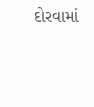દોરવામાં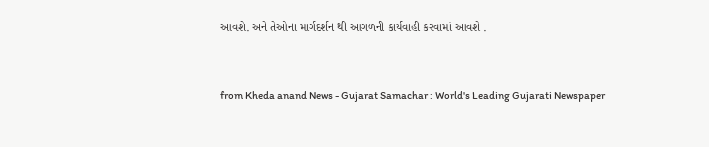આવશે. અને તેઓના માર્ગદર્શન થી આગળની કાર્યવાહી કરવામાં આવશે .



from Kheda anand News - Gujarat Samachar : World's Leading Gujarati Newspaper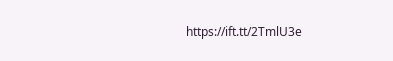https://ift.tt/2TmlU3e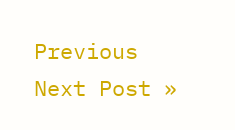Previous
Next Post »